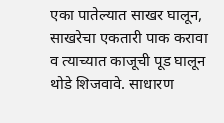एका पातेल्यात साखर घालून, साखरेचा एकतारी पाक करावा व त्याच्यात काजूची पूड घालून थोडे शिजवावे. साधारण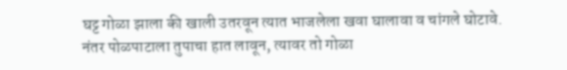घट्ट गोळा झाला की खाली उतरवून त्यात भाजलेला खवा घालावा व चांगले घोटावे.
नंतर पोळपाटाला तुपाचा हात लावून, त्यावर तो गोळा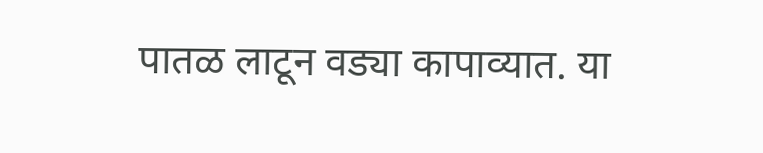पातळ लाटून वड्या कापाव्यात. या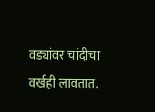वड्यांवर चांदीचा वर्खही लावतात.